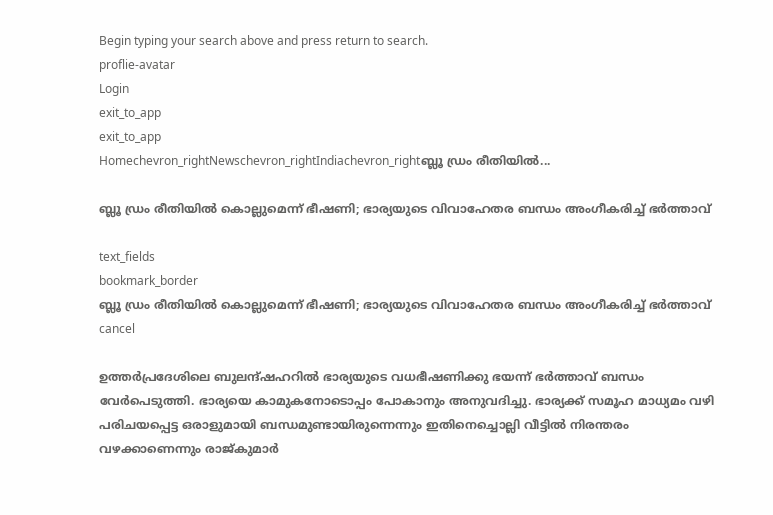Begin typing your search above and press return to search.
proflie-avatar
Login
exit_to_app
exit_to_app
Homechevron_rightNewschevron_rightIndiachevron_rightബ്ലൂ ഡ്രം രീതിയിൽ...

ബ്ലൂ ഡ്രം രീതിയിൽ കൊല്ലുമെന്ന് ഭീഷണി; ഭാര്യയുടെ വിവാഹേതര ബന്ധം അംഗീകരിച്ച് ഭർത്താവ്

text_fields
bookmark_border
ബ്ലൂ ഡ്രം രീതിയിൽ കൊല്ലുമെന്ന് ഭീഷണി; ഭാര്യയുടെ വിവാഹേതര ബന്ധം അംഗീകരിച്ച് ഭർത്താവ്
cancel

ഉത്തർപ്രദേശിലെ ബുലന്ദ്ഷഹറിൽ ഭാര്യയുടെ വധഭീഷണിക്കു ഭയന്ന് ഭർത്താവ് ബന്ധം വേർപെടുത്തി. ഭാര്യയെ കാമുകനോടൊപ്പം പോകാനും അനുവദിച്ചു. ഭാര്യക്ക് സമൂഹ മാധ്യമം വഴി പരിചയപ്പെട്ട ഒരാളുമായി ബന്ധമുണ്ടായിരുന്നെന്നും ഇതിനെച്ചൊല്ലി വീട്ടിൽ നിരന്തരം വഴക്കാണെന്നും രാജ്കുമാർ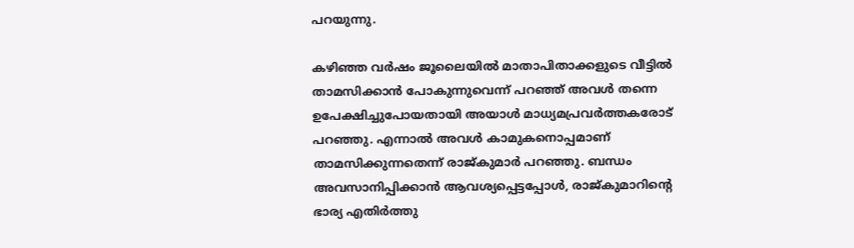പറയുന്നു.

കഴിഞ്ഞ വർഷം ജൂലൈയിൽ മാതാപിതാക്കളുടെ വീട്ടിൽ താമസിക്കാൻ പോകുന്നുവെന്ന് പറഞ്ഞ് അവൾ തന്നെ ഉപേക്ഷിച്ചുപോയതായി അയാൾ മാധ്യമപ്രവർത്തകരോട് പറഞ്ഞു. എന്നാൽ അവൾ കാമുകനൊപ്പമാണ് താമസിക്കുന്നതെന്ന് രാജ്കുമാർ പറഞ്ഞു. ബന്ധം അവസാനിപ്പിക്കാൻ ആവശ്യപ്പെട്ടപ്പോൾ, രാജ്കുമാറിന്‍റെ ഭാര്യ എതിർത്തു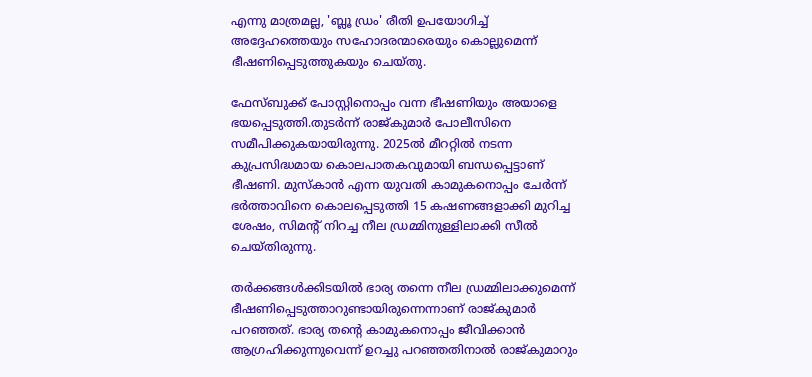എന്നു മാത്രമല്ല, 'ബ്ലൂ ഡ്രം' രീതി ഉപയോഗിച്ച് അദ്ദേഹത്തെയും സഹോദരന്മാരെയും കൊല്ലുമെന്ന് ഭീഷണിപ്പെടുത്തുകയും ചെയ്തു.

ഫേസ്ബുക്ക് പോസ്റ്റിനൊപ്പം വന്ന ഭീഷണിയും അയാളെ ഭയപ്പെടുത്തി.തുടർന്ന് രാജ്കുമാർ പോലീസിനെ സമീപിക്കുകയായിരുന്നു. 2025ൽ മീററ്റിൽ നടന്ന കുപ്രസിദ്ധമായ കൊലപാതകവുമായി ബന്ധപ്പെട്ടാണ് ഭീഷണി. മുസ്‌കാൻ എന്ന യുവതി കാമുകനൊപ്പം ചേർന്ന് ഭർത്താവിനെ കൊലപ്പെടുത്തി 15 കഷണങ്ങളാക്കി മുറിച്ച ശേഷം, സിമന്റ് നിറച്ച നീല ഡ്രമ്മിനുള്ളിലാക്കി സീൽ ചെയ്തിരുന്നു.

തർക്കങ്ങൾക്കിടയിൽ ഭാര്യ തന്നെ നീല ഡ്രമ്മിലാക്കുമെന്ന് ഭീഷണിപ്പെടുത്താറുണ്ടായിരുന്നെന്നാണ് രാജ്കുമാർ പറഞ്ഞത്. ഭാര്യ തന്‍റെ കാമുകനൊപ്പം ജീവിക്കാൻ ആഗ്രഹിക്കുന്നുവെന്ന് ഉറച്ചു പറഞ്ഞതിനാൽ രാജ്കുമാറും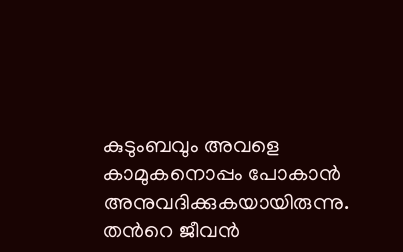കുടുംബവും അവളെ കാമുകനൊപ്പം പോകാൻ അനുവദിക്കുകയായിരുന്നു. തന്‍റെ ജീവൻ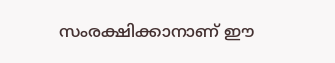സംരക്ഷിക്കാനാണ് ഈ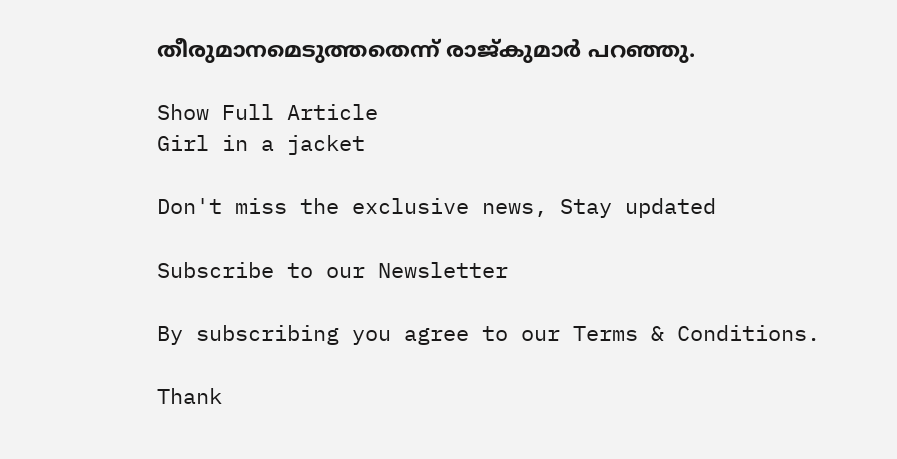തീരുമാനമെടുത്തതെന്ന് രാജ്കുമാർ പറഞ്ഞു.

Show Full Article
Girl in a jacket

Don't miss the exclusive news, Stay updated

Subscribe to our Newsletter

By subscribing you agree to our Terms & Conditions.

Thank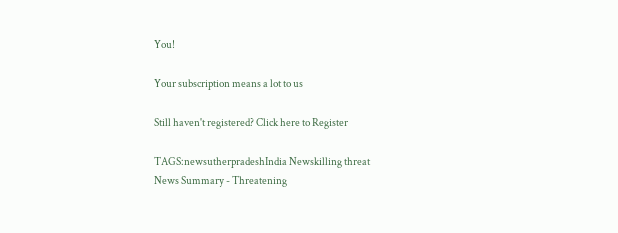You!

Your subscription means a lot to us

Still haven't registered? Click here to Register

TAGS:newsutherpradeshIndia Newskilling threat
News Summary - Threatening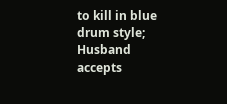to kill in blue drum style; Husband accepts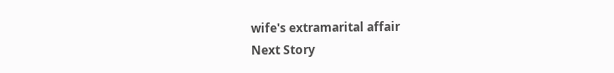wife's extramarital affair
Next Story